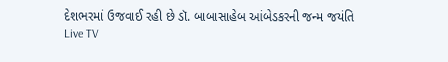દેશભરમાં ઉજવાઈ રહી છે ડૉ. બાબાસાહેબ આંબેડકરની જન્મ જયંતિ
Live TV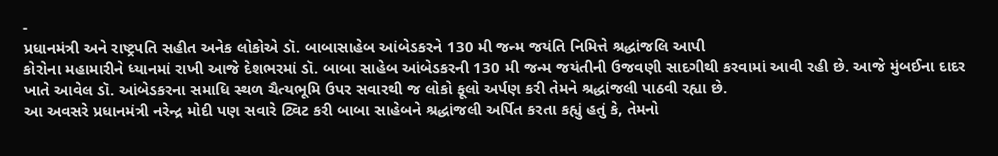-
પ્રધાનમંત્રી અને રાષ્ટ્રપતિ સહીત અનેક લોકોએ ડૉ. બાબાસાહેબ આંબેડકરને 130 મી જન્મ જયંતિ નિમિત્તે શ્રદ્ધાંજલિ આપી
કોરોના મહામારીને ધ્યાનમાં રાખી આજે દેશભરમાં ડૉ. બાબા સાહેબ આંબેડકરની 130 મી જન્મ જયંતીની ઉજવણી સાદગીથી કરવામાં આવી રહી છે. આજે મુંબઈના દાદર ખાતે આવેલ ડૉ. આંબેડકરના સમાધિ સ્થળ ચૈત્યભૂમિ ઉપર સવારથી જ લોકો ફૂલો અર્પણ કરી તેમને શ્રદ્ધાંજલી પાઠવી રહ્યા છે.
આ અવસરે પ્રધાનમંત્રી નરેન્દ્ર મોદી પણ સવારે ટ્વિટ કરી બાબા સાહેબને શ્રદ્ધાંજલી અર્પિત કરતા કહ્યું હતું કે, તેમનો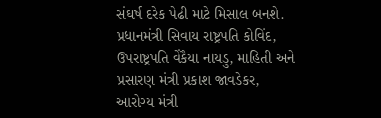સંઘર્ષ દરેક પેઢી માટે મિસાલ બનશે. પ્રધાનમંત્રી સિવાય રાષ્ટ્રપતિ કોવિંદ, ઉપરાષ્ટ્રપતિ વેંકૈયા નાયડુ, માહિતી અને પ્રસારણ મંત્રી પ્રકાશ જાવડેકર, આરોગ્ય મંત્રી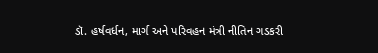ડૉ. હર્ષવર્ધન, માર્ગ અને પરિવહન મંત્રી નીતિન ગડકરી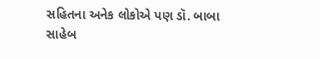સહિતના અનેક લોકોએ પણ ડૉ. બાબા સાહેબ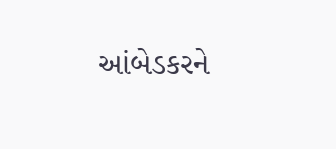આંબેડકરને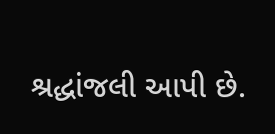શ્રદ્ધાંજલી આપી છે.